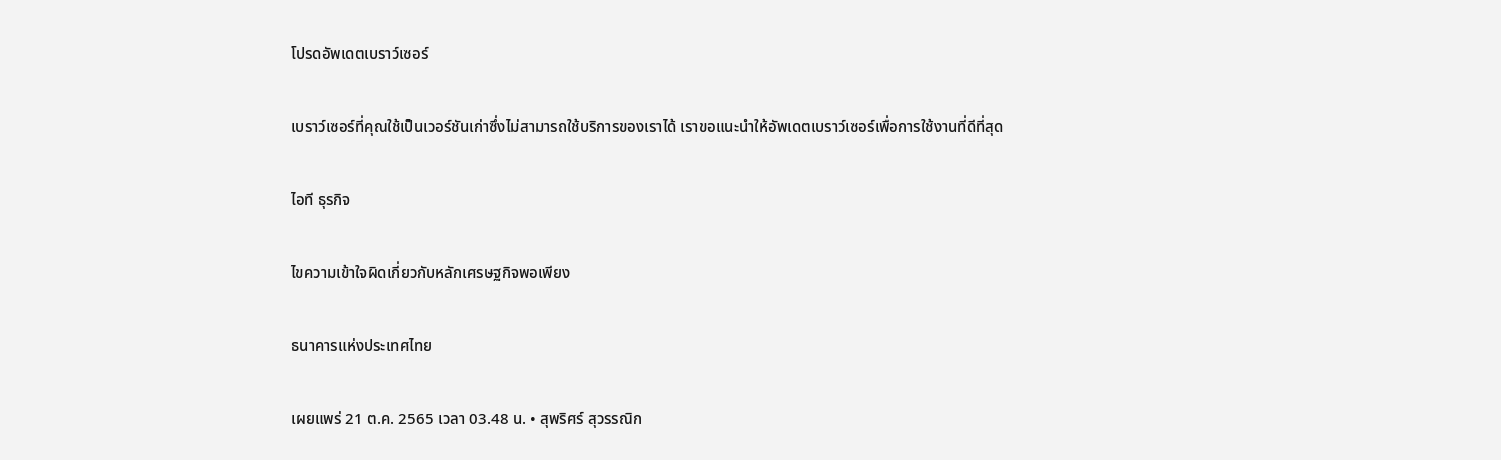โปรดอัพเดตเบราว์เซอร์

เบราว์เซอร์ที่คุณใช้เป็นเวอร์ชันเก่าซึ่งไม่สามารถใช้บริการของเราได้ เราขอแนะนำให้อัพเดตเบราว์เซอร์เพื่อการใช้งานที่ดีที่สุด

ไอที ธุรกิจ

ไขความเข้าใจผิดเกี่ยวกับหลักเศรษฐกิจพอเพียง

ธนาคารแห่งประเทศไทย

เผยแพร่ 21 ต.ค. 2565 เวลา 03.48 น. • สุพริศร์ สุวรรณิก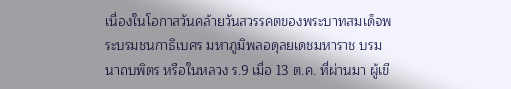เนื่องในโอกาสวันคล้ายวันสวรรคตของพระบาทสมเด็จพระบรมชนกาธิเบศร มหาภูมิพลอดุลยเดชมหาราช บรมนาถบพิตร หรือในหลวง ร.9 เมื่อ 13 ต.ค. ที่ผ่านมา ผู้เขี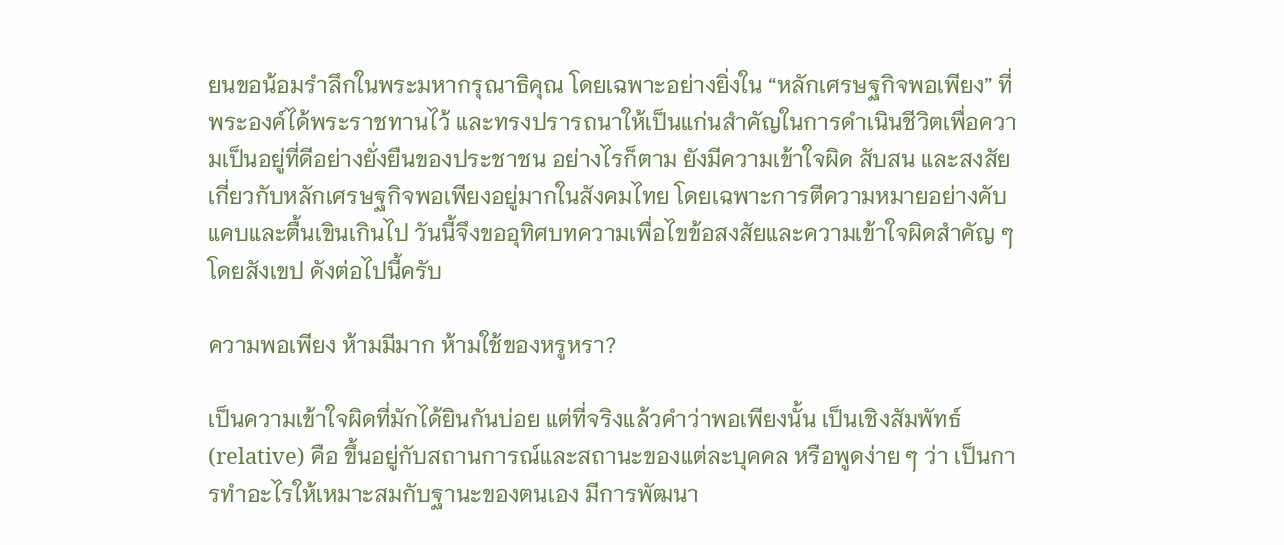ยนขอน้อมรำลึกในพระมหากรุณาธิคุณ โดยเฉพาะอย่างยิ่งใน “หลักเศรษฐกิจพอเพียง” ที่พระองค์ได้พระราชทานไว้ และทรงปรารถนาให้เป็นแก่นสำคัญในการดำเนินชีวิตเพื่อความเป็นอยู่ที่ดีอย่างยั่งยืนของประชาชน อย่างไรก็ตาม ยังมีความเข้าใจผิด สับสน และสงสัยเกี่ยวกับหลักเศรษฐกิจพอเพียงอยู่มากในสังคมไทย โดยเฉพาะการตีความหมายอย่างคับแคบและตื้นเขินเกินไป วันนี้จึงขออุทิศบทความเพื่อไขข้อสงสัยและความเข้าใจผิดสำคัญ ๆ โดยสังเขป ดังต่อไปนี้ครับ

ความพอเพียง ห้ามมีมาก ห้ามใช้ของหรูหรา?

เป็นความเข้าใจผิดที่มักได้ยินกันบ่อย แต่ที่จริงแล้วคำว่าพอเพียงนั้น เป็นเชิงสัมพัทธ์ (relative) คือ ขึ้นอยู่กับสถานการณ์และสถานะของแต่ละบุคคล หรือพูดง่าย ๆ ว่า เป็นการทำอะไรให้เหมาะสมกับฐานะของตนเอง มีการพัฒนา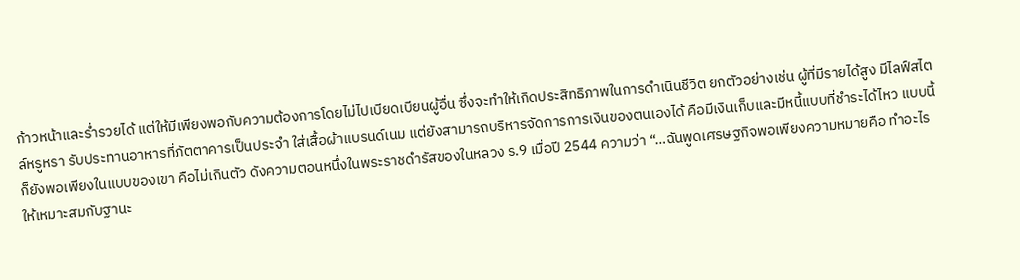ก้าวหน้าและร่ำรวยได้ แต่ให้มีเพียงพอกับความต้องการโดยไม่ไปเบียดเบียนผู้อื่น ซึ่งจะทำให้เกิดประสิทธิภาพในการดำเนินชีวิต ยกตัวอย่างเช่น ผู้ที่มีรายได้สูง มีไลฟ์สไตล์หรูหรา รับประทานอาหารที่ภัตตาคารเป็นประจำ ใส่เสื้อผ้าแบรนด์เนม แต่ยังสามารถบริหารจัดการการเงินของตนเองได้ คือมีเงินเก็บและมีหนี้แบบที่ชำระได้ไหว แบบนี้ก็ยังพอเพียงในแบบของเขา คือไม่เกินตัว ดังความตอนหนึ่งในพระราชดำรัสของในหลวง ร.9 เมื่อปี 2544 ความว่า “…ฉันพูดเศรษฐกิจพอเพียงความหมายคือ ทำอะไรให้เหมาะสมกับฐานะ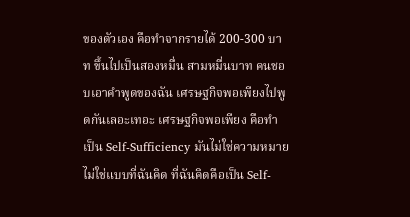ของตัวเอง คือทำจากรายได้ 200-300 บาท ขึ้นไปเป็นสองหมื่น สามหมื่นบาท คนชอบเอาคำพูดของฉัน เศรษฐกิจพอเพียงไปพูดกันเลอะเทอะ เศรษฐกิจพอเพียง คือทำเป็น Self-Sufficiency มันไม่ใช่ความหมายไม่ใช่แบบที่ฉันคิด ที่ฉันคิดคือเป็น Self-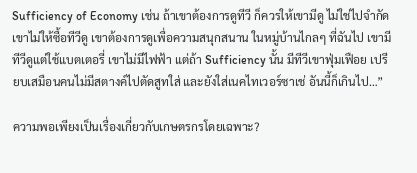Sufficiency of Economy เช่น ถ้าเขาต้องการดูทีวี ก็ควรให้เขามีดู ไม่ใช่ไปจำกัดเขาไม่ให้ซื้อทีวีดู เขาต้องการดูเพื่อความสนุกสนาน ในหมู่บ้านไกลๆ ที่ฉันไป เขามีทีวีดูแต่ใช้แบตเตอรี่ เขาไม่มีไฟฟ้า แต่ถ้า Sufficiency นั้น มีทีวีเขาฟุ่มเฟือย เปรียบเสมือนคนไม่มีสตางค์ไปตัดสูทใส่ และยังใส่เนคไทเวอร์ซาเช่ อันนี้ก็เกินไป…”

ความพอเพียงเป็นเรื่องเกี่ยวกับเกษตรกรโดยเฉพาะ?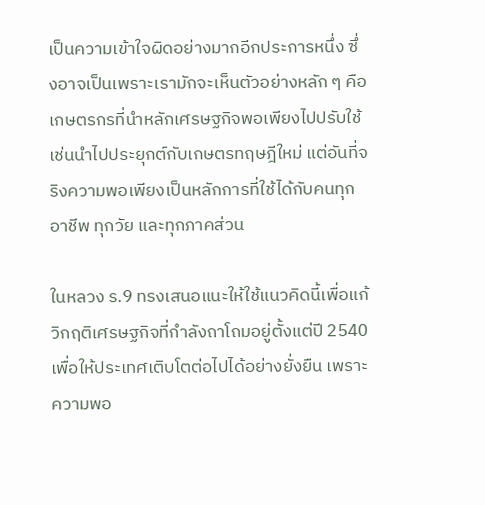เป็นความเข้าใจผิดอย่างมากอีกประการหนึ่ง ซึ่งอาจเป็นเพราะเรามักจะเห็นตัวอย่างหลัก ๆ คือ เกษตรกรที่นำหลักเศรษฐกิจพอเพียงไปปรับใช้ เช่นนำไปประยุกต์กับเกษตรทฤษฎีใหม่ แต่อันที่จริงความพอเพียงเป็นหลักการที่ใช้ได้กับคนทุกอาชีพ ทุกวัย และทุกภาคส่วน

ในหลวง ร.9 ทรงเสนอแนะให้ใช้แนวคิดนี้เพื่อแก้วิกฤติเศรษฐกิจที่กำลังถาโถมอยู่ตั้งแต่ปี 2540 เพื่อให้ประเทศเติบโตต่อไปได้อย่างยั่งยืน เพราะความพอ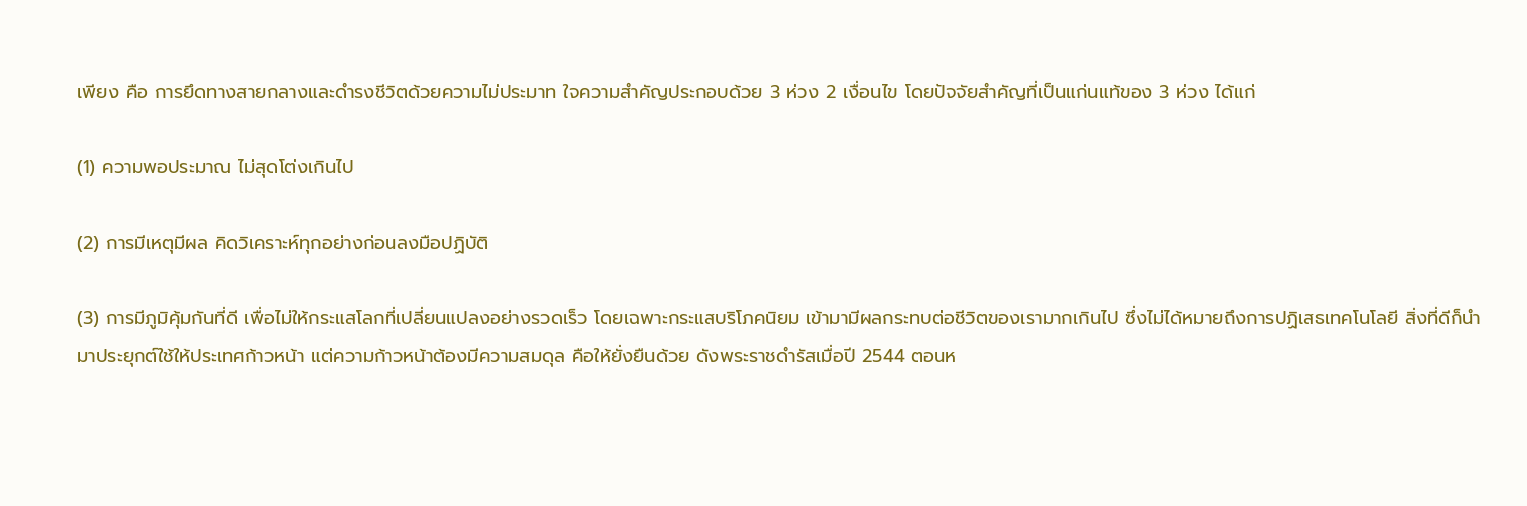เพียง คือ การยึดทางสายกลางและดำรงชีวิตด้วยความไม่ประมาท ใจความสำคัญประกอบด้วย 3 ห่วง 2 เงื่อนไข โดยปัจจัยสำคัญที่เป็นแก่นแท้ของ 3 ห่วง ได้แก่

(1) ความพอประมาณ ไม่สุดโต่งเกินไป

(2) การมีเหตุมีผล คิดวิเคราะห์ทุกอย่างก่อนลงมือปฏิบัติ

(3) การมีภูมิคุ้มกันที่ดี เพื่อไม่ให้กระแสโลกที่เปลี่ยนแปลงอย่างรวดเร็ว โดยเฉพาะกระแสบริโภคนิยม เข้ามามีผลกระทบต่อชีวิตของเรามากเกินไป ซึ่งไม่ได้หมายถึงการปฏิเสธเทคโนโลยี สิ่งที่ดีก็นำมาประยุกต์ใช้ให้ประเทศก้าวหน้า แต่ความก้าวหน้าต้องมีความสมดุล คือให้ยั่งยืนด้วย ดังพระราชดำรัสเมื่อปี 2544 ตอนห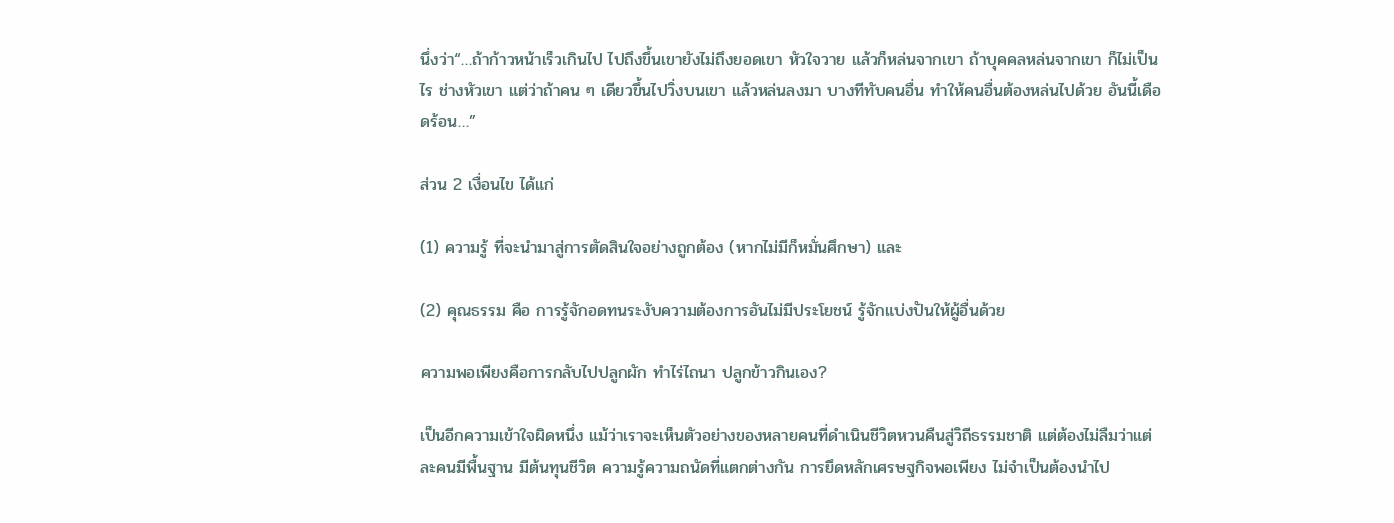นึ่งว่า“…ถ้าก้าวหน้าเร็วเกินไป ไปถึงขึ้นเขายังไม่ถึงยอดเขา หัวใจวาย แล้วก็หล่นจากเขา ถ้าบุคคลหล่นจากเขา ก็ไม่เป็นไร ช่างหัวเขา แต่ว่าถ้าคน ๆ เดียวขึ้นไปวิ่งบนเขา แล้วหล่นลงมา บางทีทับคนอื่น ทำให้คนอื่นต้องหล่นไปด้วย อันนี้เดือดร้อน…”

ส่วน 2 เงื่อนไข ได้แก่

(1) ความรู้ ที่จะนำมาสู่การตัดสินใจอย่างถูกต้อง (หากไม่มีก็หมั่นศึกษา) และ

(2) คุณธรรม คือ การรู้จักอดทนระงับความต้องการอันไม่มีประโยชน์ รู้จักแบ่งปันให้ผู้อื่นด้วย

ความพอเพียงคือการกลับไปปลูกผัก ทำไร่ไถนา ปลูกข้าวกินเอง?

เป็นอีกความเข้าใจผิดหนึ่ง แม้ว่าเราจะเห็นตัวอย่างของหลายคนที่ดำเนินชีวิตหวนคืนสู่วิถีธรรมชาติ แต่ต้องไม่ลืมว่าแต่ละคนมีพื้นฐาน มีต้นทุนชีวิต ความรู้ความถนัดที่แตกต่างกัน การยึดหลักเศรษฐกิจพอเพียง ไม่จำเป็นต้องนำไป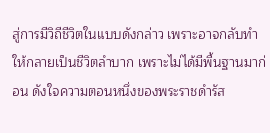สู่การมีวิถีชีวิตในแบบดังกล่าว เพราะอาจกลับทำให้กลายเป็นชีวิตลำบาก เพราะไม่ได้มีพื้นฐานมาก่อน ดังใจความตอนหนึ่งของพระราชดำรัส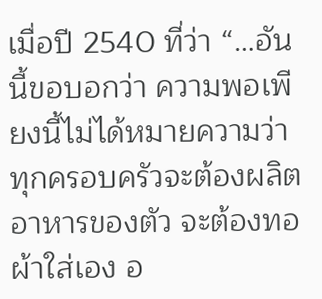เมื่อปี 2540 ที่ว่า “…อันนี้ขอบอกว่า ความพอเพียงนี้ไม่ได้หมายความว่าทุกครอบครัวจะต้องผลิตอาหารของตัว จะต้องทอผ้าใส่เอง อ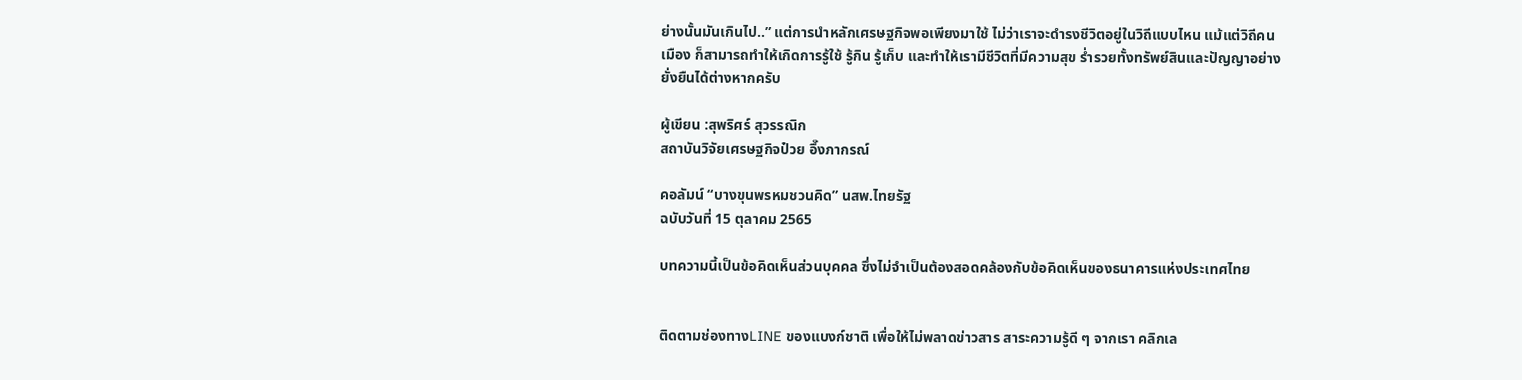ย่างนั้นมันเกินไป..” แต่การนำหลักเศรษฐกิจพอเพียงมาใช้ ไม่ว่าเราจะดำรงชีวิตอยู่ในวิถีแบบไหน แม้แต่วิถีคนเมือง ก็สามารถทำให้เกิดการรู้ใช้ รู้กิน รู้เก็บ และทำให้เรามีชีวิตที่มีความสุข ร่ำรวยทั้งทรัพย์สินและปัญญาอย่างยั่งยืนได้ต่างหากครับ

ผู้เขียน :สุพริศร์ สุวรรณิก
สถาบันวิจัยเศรษฐกิจป๋วย อึ๊งภากรณ์

คอลัมน์ “บางขุนพรหมชวนคิด” นสพ.ไทยรัฐ
ฉบับวันที่ 15 ตุลาคม 2565

บทความนี้เป็นข้อคิดเห็นส่วนบุคคล ซึ่งไม่จำเป็นต้องสอดคล้องกับข้อคิดเห็นของธนาคารแห่งประเทศไทย


ติดตามช่องทางLINE ของแบงก์ชาติ เพื่อให้ไม่พลาดข่าวสาร สาระความรู้ดี ๆ จากเรา คลิกเล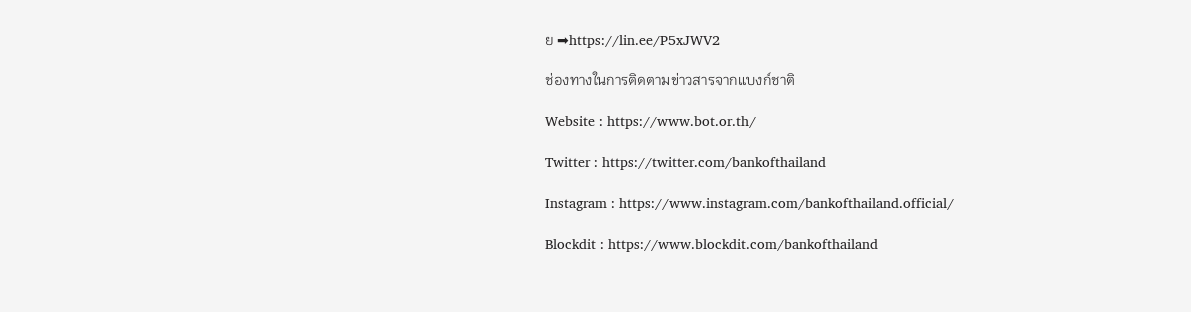ย ➡https://lin.ee/P5xJWV2

ช่องทางในการติดตามข่าวสารจากแบงก์ชาติ

Website : https://www.bot.or.th/

Twitter : https://twitter.com/bankofthailand

Instagram : https://www.instagram.com/bankofthailand.official/

Blockdit : https://www.blockdit.com/bankofthailand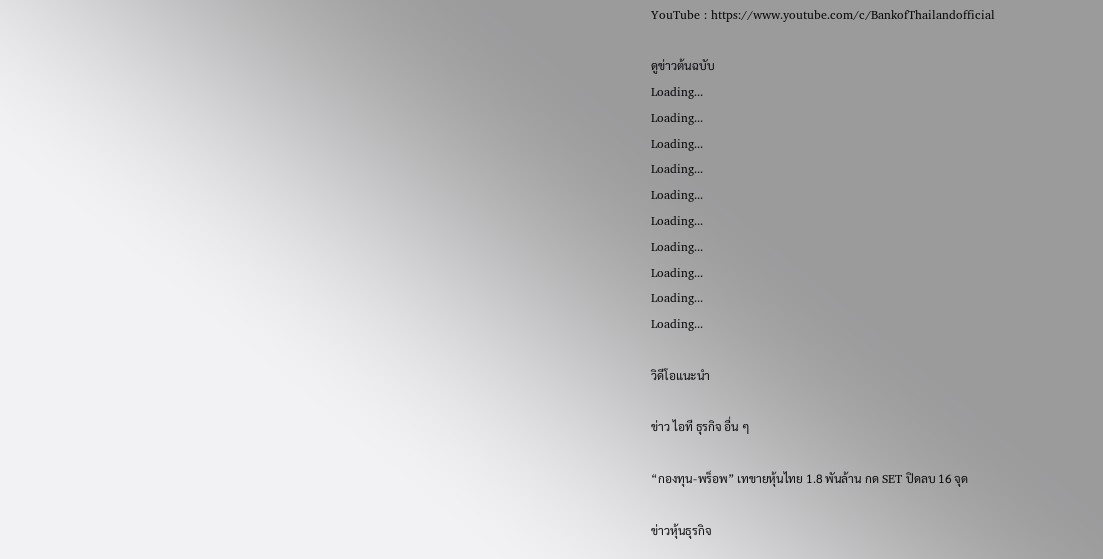YouTube : https://www.youtube.com/c/BankofThailandofficial

ดูข่าวต้นฉบับ
Loading...
Loading...
Loading...
Loading...
Loading...
Loading...
Loading...
Loading...
Loading...
Loading...

วิดีโอแนะนำ

ข่าว ไอที ธุรกิจ อื่น ๆ

“กองทุน-พร็อพ” เทขายหุ้นไทย 1.8 พันล้าน กด SET ปิดลบ 16 จุด

ข่าวหุ้นธุรกิจ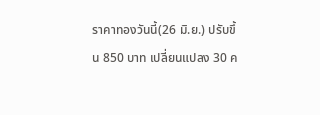ราคาทองวันนี้(26 มิ.ย.) ปรับขึ้น 850 บาท เปลี่ยนแปลง 30 ค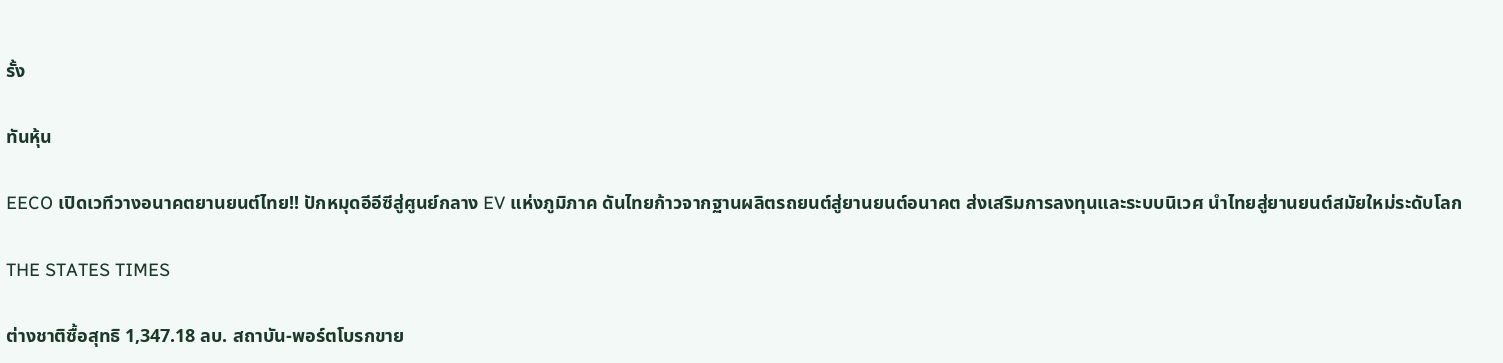รั้ง

ทันหุ้น

EECO เปิดเวทีวางอนาคตยานยนต์ไทย!! ปักหมุดอีอีซีสู่ศูนย์กลาง EV แห่งภูมิภาค ดันไทยก้าวจากฐานผลิตรถยนต์สู่ยานยนต์อนาคต ส่งเสริมการลงทุนและระบบนิเวศ นำไทยสู่ยานยนต์สมัยใหม่ระดับโลก

THE STATES TIMES

ต่างชาติซื้อสุทธิ 1,347.18 ลบ. สถาบัน-พอร์ตโบรกขาย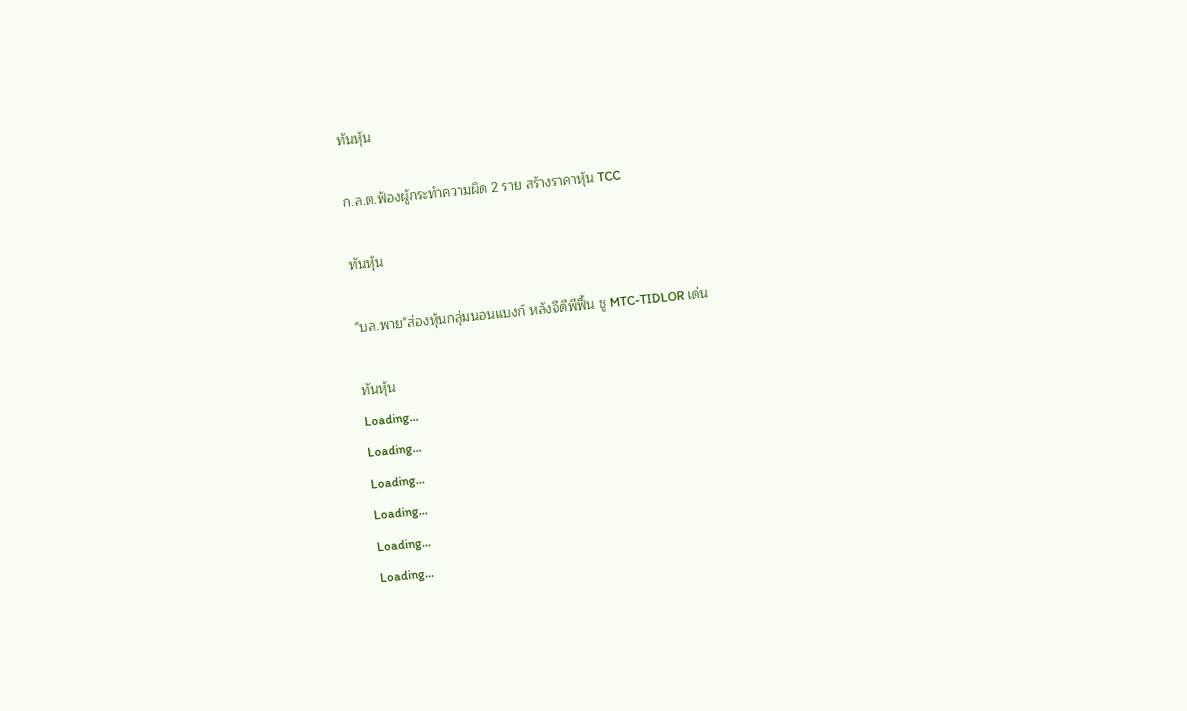ทันหุ้น

ก.ล.ต.ฟ้องผู้กระทำความผิด 2 ราย สร้างราคาหุ้น TCC

ทันหุ้น

"บล.พาย"ส่องหุ้นกลุ่มนอนแบงก์ หลังจีดีพีฟื้น ชู MTC-TIDLOR เด่น

ทันหุ้น
Loading...
Loading...
Loading...
Loading...
Loading...
Loading...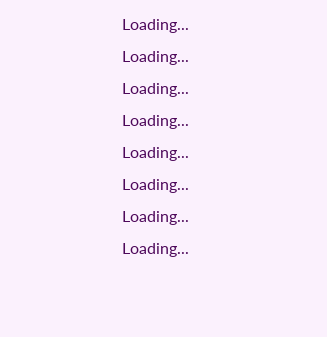Loading...
Loading...
Loading...
Loading...
Loading...
Loading...
Loading...
Loading...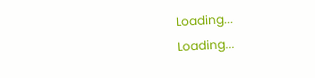Loading...
Loading...